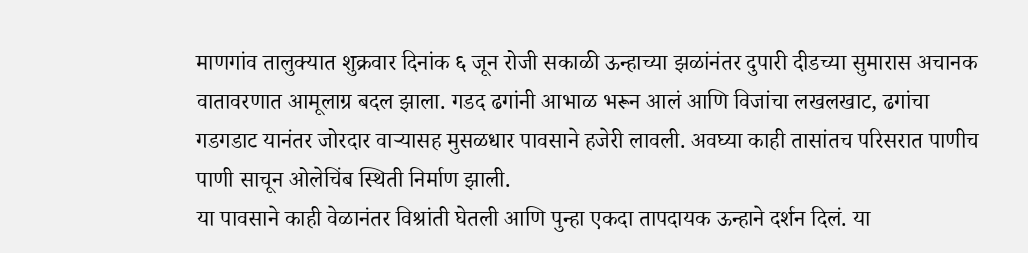माणगांव तालुक्यात शुक्रवार दिनांक ६ जून रोजी सकाळी ऊन्हाच्या झळांनंतर दुपारी दीडच्या सुमारास अचानक वातावरणात आमूलाग्र बदल झाला. गडद ढगांनी आभाळ भरून आलं आणि विजांचा लखलखाट, ढगांचा गडगडाट यानंतर जोरदार वाऱ्यासह मुसळधार पावसाने हजेरी लावली. अवघ्या काही तासांतच परिसरात पाणीच पाणी साचून ओलेचिंब स्थिती निर्माण झाली.
या पावसाने काही वेळानंतर विश्रांती घेतली आणि पुन्हा एकदा तापदायक ऊन्हाने दर्शन दिलं. या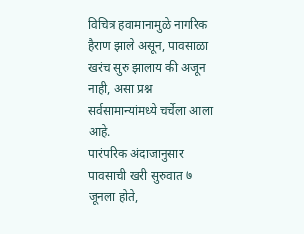विचित्र हवामानामुळे नागरिक हैराण झाले असून, पावसाळा खरंच सुरु झालाय की अजून नाही, असा प्रश्न सर्वसामान्यांमध्ये चर्चेला आला आहे.
पारंपरिक अंदाजानुसार पावसाची खरी सुरुवात ७ जूनला होते,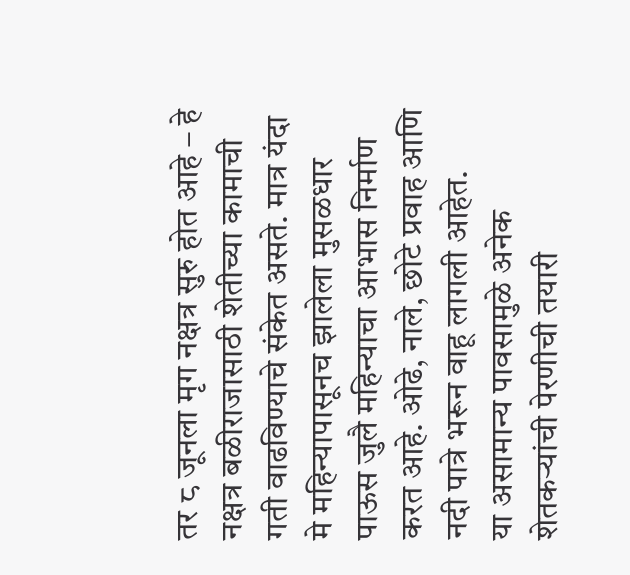तर ८ जूनला मृग नक्षत्र सुरु होत आहे – हे नक्षत्र बळीराजासाठी शेतीच्या कामाची गती वाढविण्याचे संकेत असते. मात्र यंदा मे महिन्यापासूनच झालेला मुसळधार पाऊस जुलै महिन्याचा आभास निर्माण करत आहे. ओढे, नाले, छोटे प्रवाह आणि नदी पात्रे भरून वाहू लागली आहेत.
या असामान्य पावसामुळे अनेक शेतकऱ्यांची पेरणीची तयारी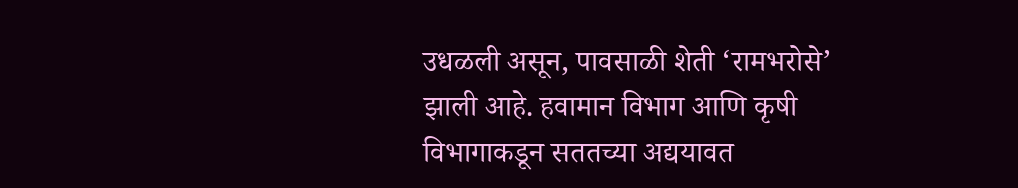उधळली असून, पावसाळी शेती ‘रामभरोसे’ झाली आहे. हवामान विभाग आणि कृषी विभागाकडून सततच्या अद्ययावत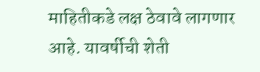माहितीकडे लक्ष ठेवावे लागणार आहे. यावर्षीची शेती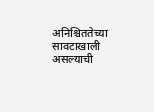अनिश्चिततेच्या सावटाखाली असल्याची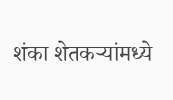शंका शेतकऱ्यांमध्ये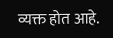व्यक्त होत आहे.